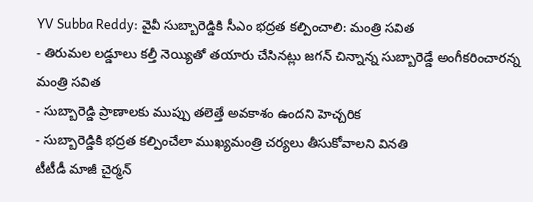YV Subba Reddy: వైవీ సుబ్బారెడ్డికి సీఎం భద్రత కల్పించాలి: మంత్రి సవిత
- తిరుమల లడ్డూలు కల్తీ నెయ్యితో తయారు చేసినట్లు జగన్ చిన్నాన్న సుబ్బారెడ్డే అంగీకరించారన్న మంత్రి సవిత
- సుబ్బారెడ్డి ప్రాణాలకు ముప్పు తలెత్తే అవకాశం ఉందని హెచ్చరిక
- సుబ్బారెడ్డికి భద్రత కల్పించేలా ముఖ్యమంత్రి చర్యలు తీసుకోవాలని వినతి
టీటీడీ మాజీ చైర్మన్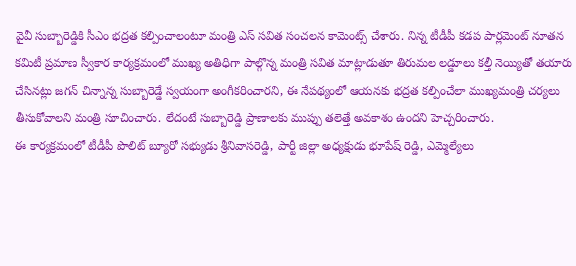వైవీ సుబ్బారెడ్డికి సీఎం భద్రత కల్పించాలంటూ మంత్రి ఎస్ సవిత సంచలన కామెంట్స్ చేశారు. నిన్న టీడీపీ కడప పార్లమెంట్ నూతన కమిటీ ప్రమాణ స్వీకార కార్యక్రమంలో ముఖ్య అతిధిగా పాల్గొన్న మంత్రి సవిత మాట్లాడుతూ తిరుమల లడ్డూలు కల్తీ నెయ్యితో తయారు చేసినట్లు జగన్ చిన్నాన్న సుబ్బారెడ్డే స్వయంగా అంగీకరించారని, ఈ నేపథ్యంలో ఆయనకు భద్రత కల్పించేలా ముఖ్యమంత్రి చర్యలు తీసుకోవాలని మంత్రి సూచించారు. లేదంటే సుబ్బారెడ్డి ప్రాణాలకు ముప్పు తలెత్తే అవకాశం ఉందని హెచ్చరించారు.
ఈ కార్యక్రమంలో టీడీపీ పొలిట్ బ్యూరో సభ్యుడు శ్రీనివాసరెడ్డి, పార్టీ జిల్లా అధ్యక్షుడు భూపేష్ రెడ్డి, ఎమ్మెల్యేలు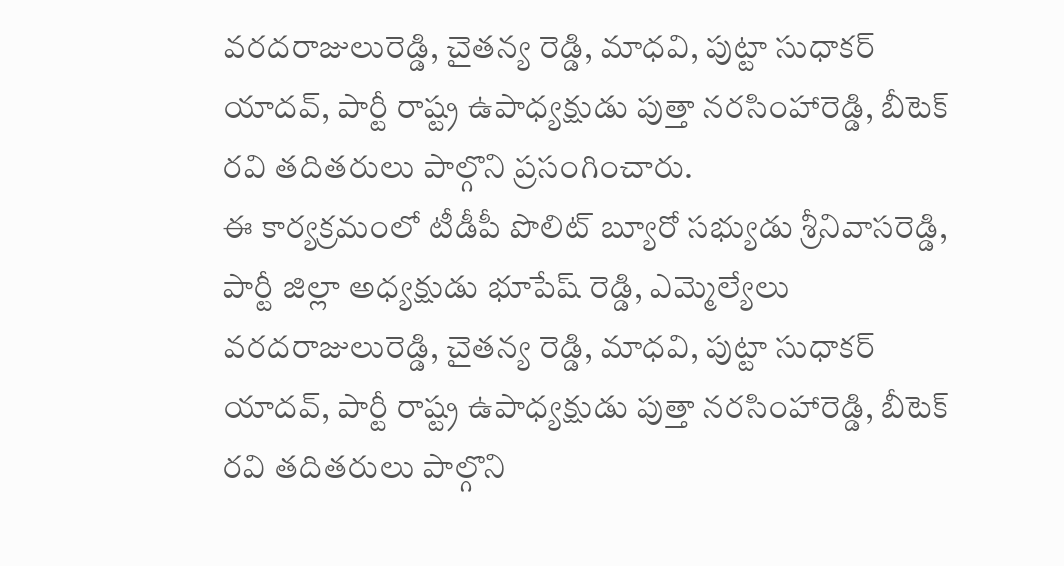వరదరాజులురెడ్డి, చైతన్య రెడ్డి, మాధవి, పుట్టా సుధాకర్ యాదవ్, పార్టీ రాష్ట్ర ఉపాధ్యక్షుడు పుత్తా నరసింహారెడ్డి, బీటెక్ రవి తదితరులు పాల్గొని ప్రసంగించారు.
ఈ కార్యక్రమంలో టీడీపీ పొలిట్ బ్యూరో సభ్యుడు శ్రీనివాసరెడ్డి, పార్టీ జిల్లా అధ్యక్షుడు భూపేష్ రెడ్డి, ఎమ్మెల్యేలు వరదరాజులురెడ్డి, చైతన్య రెడ్డి, మాధవి, పుట్టా సుధాకర్ యాదవ్, పార్టీ రాష్ట్ర ఉపాధ్యక్షుడు పుత్తా నరసింహారెడ్డి, బీటెక్ రవి తదితరులు పాల్గొని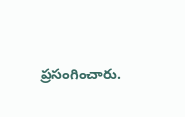ప్రసంగించారు.